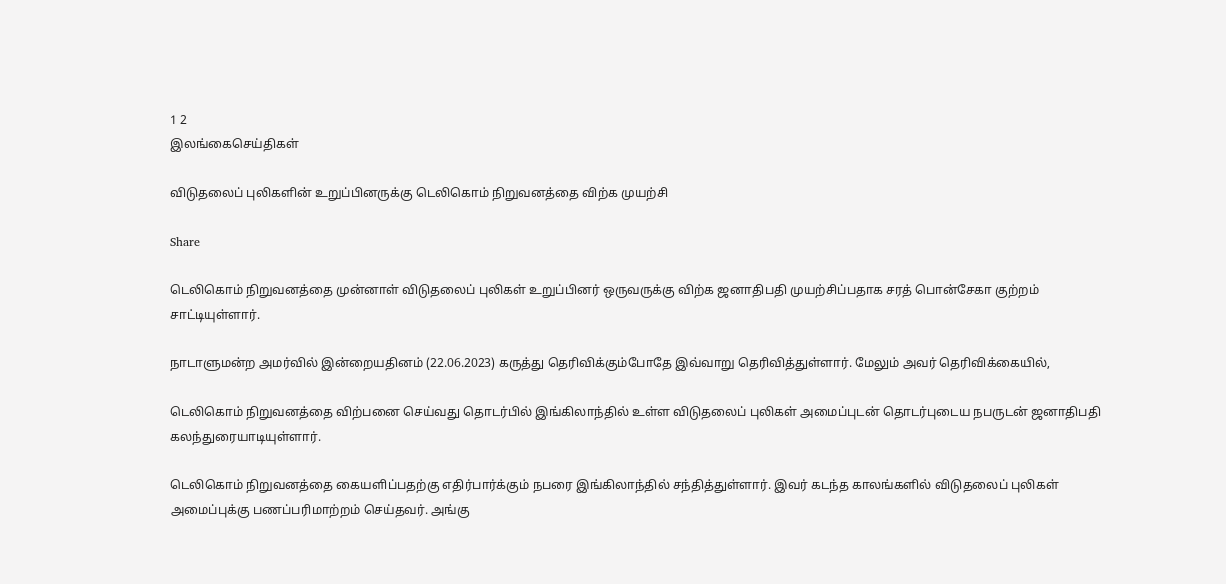1 2
இலங்கைசெய்திகள்

விடுதலைப் புலிகளின் உறுப்பினருக்கு டெலிகொம் நிறுவனத்தை விற்க முயற்சி

Share

டெலிகொம் நிறுவனத்தை முன்னாள் விடுதலைப் புலிகள் உறுப்பினர் ஒருவருக்கு விற்க ஜனாதிபதி முயற்சிப்பதாக சரத் பொன்சேகா குற்றம் சாட்டியுள்ளார்.

நாடாளுமன்ற அமர்வில் இன்றையதினம் (22.06.2023) கருத்து தெரிவிக்கும்போதே இவ்வாறு தெரிவித்துள்ளார். மேலும் அவர் தெரிவிக்கையில்,

டெலிகொம் நிறுவனத்தை விற்பனை செய்வது தொடர்பில் இங்கிலாந்தில் உள்ள விடுதலைப் புலிகள் அமைப்புடன் தொடர்புடைய நபருடன் ஜனாதிபதி கலந்துரையாடியுள்ளார்.

டெலிகொம் நிறுவனத்தை கையளிப்பதற்கு எதிர்பார்க்கும் நபரை இங்கிலாந்தில் சந்தித்துள்ளார். இவர் கடந்த காலங்களில் விடுதலைப் புலிகள் அமைப்புக்கு பணப்பரிமாற்றம் செய்தவர். அங்கு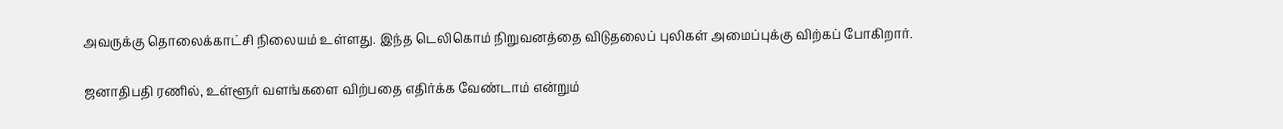அவருக்கு தொலைக்காட்சி நிலையம் உள்ளது. இந்த டெலிகொம் நிறுவனத்தை விடுதலைப் புலிகள் அமைப்புக்கு விற்கப் போகிறார்.

ஜனாதிபதி ரணில், உள்ளூர் வளங்களை விற்பதை எதிர்க்க வேண்டாம் என்றும்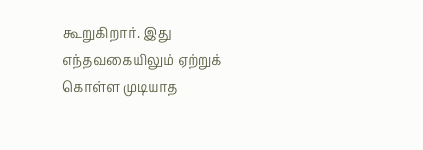கூறுகிறார். இது எந்தவகையிலும் ஏற்றுக் கொள்ள முடியாத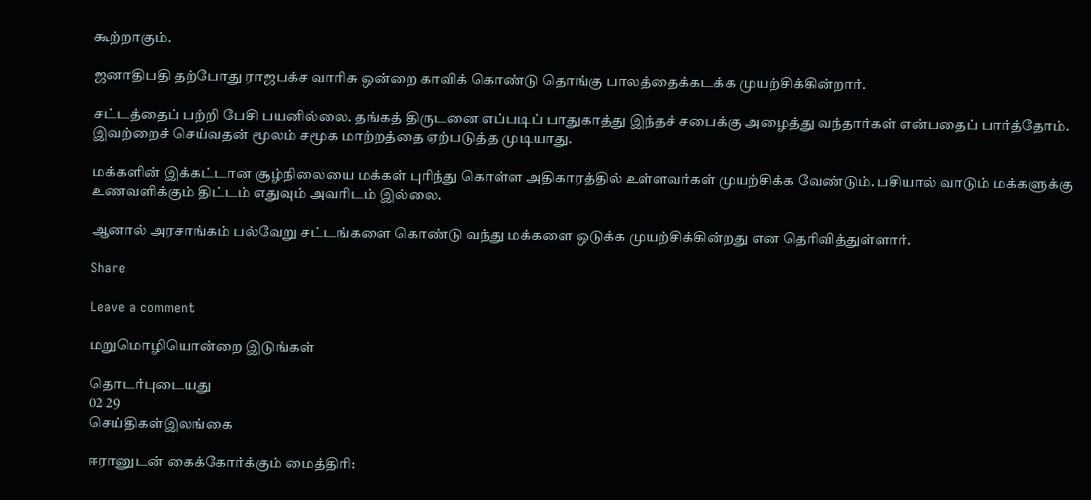கூற்றாகும்.

ஜனாதிபதி தற்போது ராஜபக்ச வாரிசு ஒன்றை காவிக் கொண்டு தொங்கு பாலத்தைக்கடக்க முயற்சிக்கின்றார்.

சட்டத்தைப் பற்றி பேசி பயனில்லை. தங்கத் திருடனை எப்படிப் பாதுகாத்து இந்தச் சபைக்கு அழைத்து வந்தார்கள் என்பதைப் பார்த்தோம். இவற்றைச் செய்வதன் மூலம் சமூக மாற்றத்தை ஏற்படுத்த முடியாது.

மக்களின் இக்கட்டான சூழ்நிலையை மக்கள் புரிந்து கொள்ள அதிகாரத்தில் உள்ளவர்கள் முயற்சிக்க வேண்டும். பசியால் வாடும் மக்களுக்கு உணவளிக்கும் திட்டம் எதுவும் அவரிடம் இல்லை.

ஆனால் அரசாங்கம் பல்வேறு சட்டங்களை கொண்டு வந்து மக்களை ஒடுக்க முயற்சிக்கின்றது என தெரிவித்துள்ளார்.

Share

Leave a comment

மறுமொழியொன்றை இடுங்கள்

தொடர்புடையது
02 29
செய்திகள்இலங்கை

ஈரானுடன் கைக்கோர்க்கும் மைத்திரி: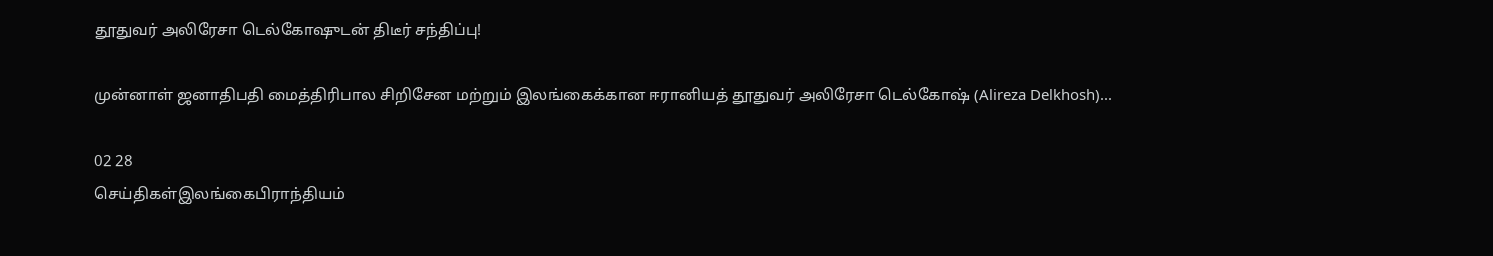தூதுவர் அலிரேசா டெல்கோஷுடன் திடீர் சந்திப்பு!

முன்னாள் ஜனாதிபதி மைத்திரிபால சிறிசேன மற்றும் இலங்கைக்கான ஈரானியத் தூதுவர் அலிரேசா டெல்கோஷ் (Alireza Delkhosh)...

02 28
செய்திகள்இலங்கைபிராந்தியம்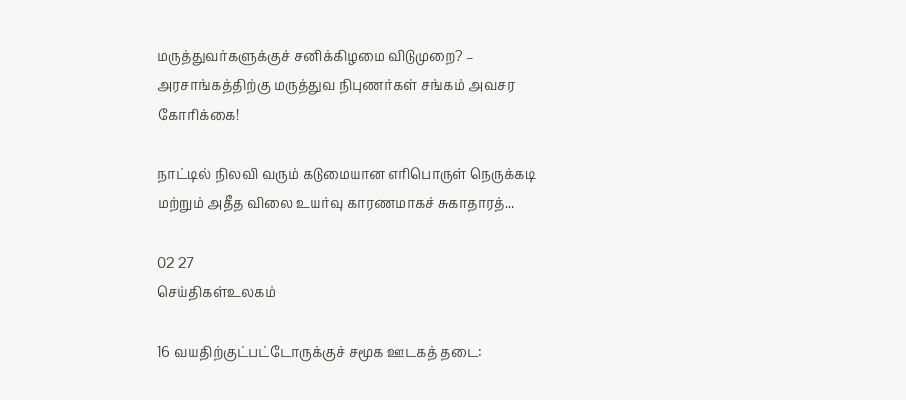மருத்துவர்களுக்குச் சனிக்கிழமை விடுமுறை? – அரசாங்கத்திற்கு மருத்துவ நிபுணர்கள் சங்கம் அவசர கோரிக்கை!

நாட்டில் நிலவி வரும் கடுமையான எரிபொருள் நெருக்கடி மற்றும் அதீத விலை உயர்வு காரணமாகச் சுகாதாரத்...

02 27
செய்திகள்உலகம்

16 வயதிற்குட்பட்டோருக்குச் சமூக ஊடகத் தடை: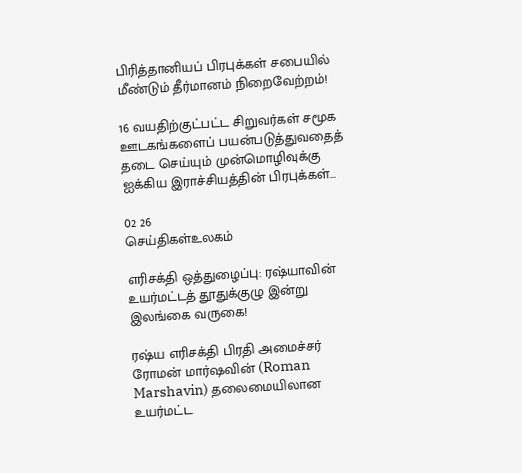பிரித்தானியப் பிரபுக்கள் சபையில் மீண்டும் தீர்மானம் நிறைவேற்றம்!

16 வயதிற்குட்பட்ட சிறுவர்கள் சமூக ஊடகங்களைப் பயன்படுத்துவதைத் தடை செய்யும் முன்மொழிவுக்கு ஐக்கிய இராச்சியத்தின் பிரபுக்கள்...

02 26
செய்திகள்உலகம்

எரிசக்தி ஒத்துழைப்பு: ரஷ்யாவின் உயர்மட்டத் தூதுக்குழு இன்று இலங்கை வருகை!

ரஷ்ய எரிசக்தி பிரதி அமைச்சர் ரோமன் மார்ஷவின் (Roman Marshavin) தலைமையிலான உயர்மட்ட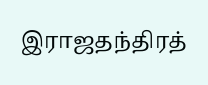இராஜதந்திரத்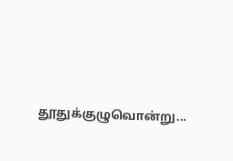தூதுக்குழுவொன்று...